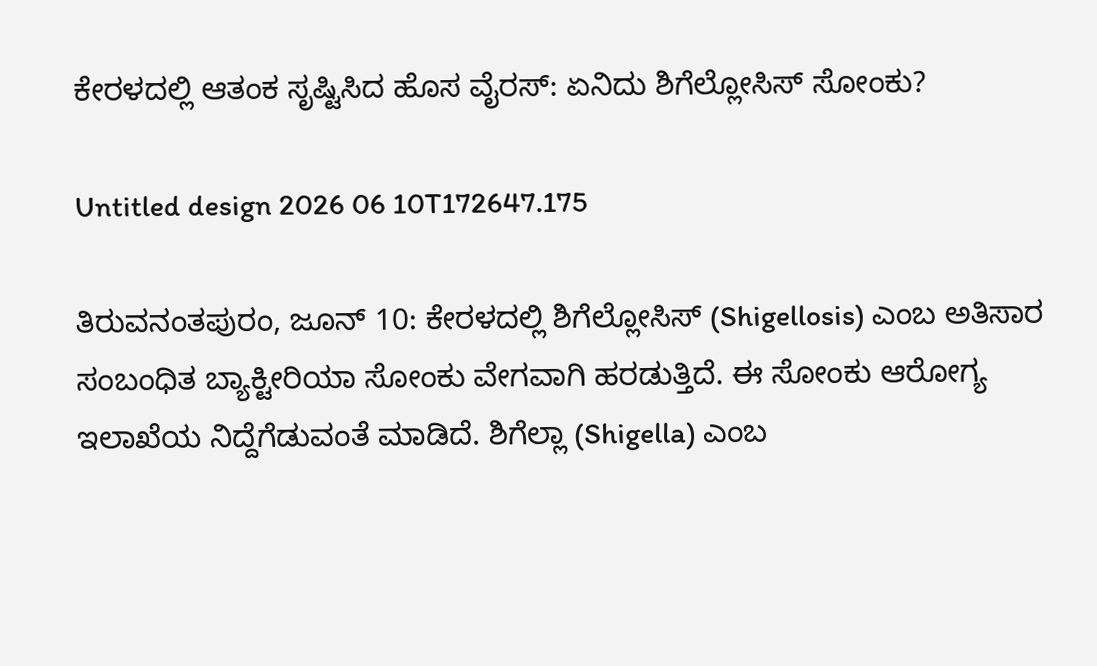ಕೇರಳದಲ್ಲಿ ಆತಂಕ ಸೃಷ್ಟಿಸಿದ ಹೊಸ ವೈರಸ್: ಏನಿದು ಶಿಗೆಲ್ಲೋಸಿಸ್ ಸೋಂಕು?

Untitled design 2026 06 10T172647.175

ತಿರುವನಂತಪುರಂ, ಜೂನ್ 10: ಕೇರಳದಲ್ಲಿ ಶಿಗೆಲ್ಲೋಸಿಸ್ (Shigellosis) ಎಂಬ ಅತಿಸಾರ ಸಂಬಂಧಿತ ಬ್ಯಾಕ್ಟೀರಿಯಾ ಸೋಂಕು ವೇಗವಾಗಿ ಹರಡುತ್ತಿದೆ. ಈ ಸೋಂಕು ಆರೋಗ್ಯ ಇಲಾಖೆಯ ನಿದ್ದೆಗೆಡುವಂತೆ ಮಾಡಿದೆ. ಶಿಗೆಲ್ಲಾ (Shigella) ಎಂಬ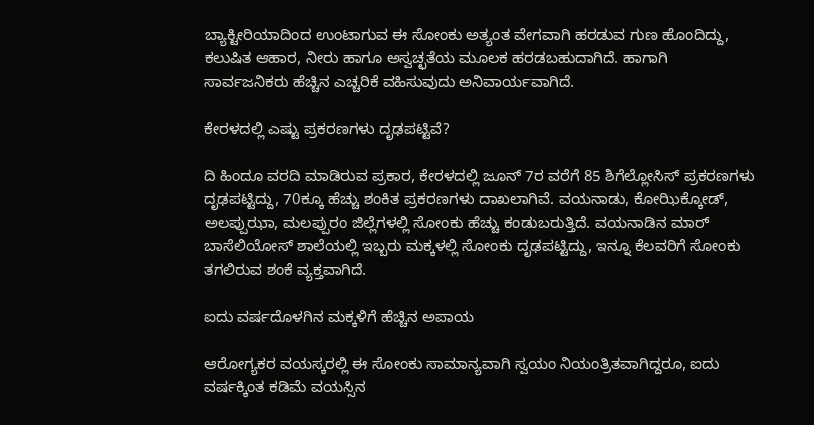ಬ್ಯಾಕ್ಟೀರಿಯಾದಿಂದ ಉಂಟಾಗುವ ಈ ಸೋಂಕು ಅತ್ಯಂತ ವೇಗವಾಗಿ ಹರಡುವ ಗುಣ ಹೊಂದಿದ್ದು, ಕಲುಷಿತ ಆಹಾರ, ನೀರು ಹಾಗೂ ಅಸ್ವಚ್ಛತೆಯ ಮೂಲಕ ಹರಡಬಹುದಾಗಿದೆ. ಹಾಗಾಗಿ ಸಾರ್ವಜನಿಕರು ಹೆಚ್ಚಿನ ಎಚ್ಚರಿಕೆ ವಹಿಸುವುದು ಅನಿವಾರ್ಯವಾಗಿದೆ.

ಕೇರಳದಲ್ಲಿ ಎಷ್ಟು ಪ್ರಕರಣಗಳು ದೃಢಪಟ್ಟಿವೆ?

ದಿ ಹಿಂದೂ ವರದಿ ಮಾಡಿರುವ ಪ್ರಕಾರ, ಕೇರಳದಲ್ಲಿ ಜೂನ್ 7ರ ವರೆಗೆ 85 ಶಿಗೆಲ್ಲೋಸಿಸ್ ಪ್ರಕರಣಗಳು ದೃಢಪಟ್ಟಿದ್ದು, 70ಕ್ಕೂ ಹೆಚ್ಚು ಶಂಕಿತ ಪ್ರಕರಣಗಳು ದಾಖಲಾಗಿವೆ. ವಯನಾಡು, ಕೋಝಿಕ್ಕೋಡ್, ಅಲಪ್ಪುಝಾ, ಮಲಪ್ಪುರಂ ಜಿಲ್ಲೆಗಳಲ್ಲಿ ಸೋಂಕು ಹೆಚ್ಚು ಕಂಡುಬರುತ್ತಿದೆ. ವಯನಾಡಿನ ಮಾರ್ ಬಾಸೆಲಿಯೋಸ್ ಶಾಲೆಯಲ್ಲಿ ಇಬ್ಬರು ಮಕ್ಕಳಲ್ಲಿ ಸೋಂಕು ದೃಢಪಟ್ಟಿದ್ದು, ಇನ್ನೂ ಕೆಲವರಿಗೆ ಸೋಂಕು ತಗಲಿರುವ ಶಂಕೆ ವ್ಯಕ್ತವಾಗಿದೆ.

ಐದು ವರ್ಷದೊಳಗಿನ ಮಕ್ಕಳಿಗೆ ಹೆಚ್ಚಿನ ಅಪಾಯ

ಆರೋಗ್ಯಕರ ವಯಸ್ಕರಲ್ಲಿ ಈ ಸೋಂಕು ಸಾಮಾನ್ಯವಾಗಿ ಸ್ವಯಂ ನಿಯಂತ್ರಿತವಾಗಿದ್ದರೂ, ಐದು ವರ್ಷಕ್ಕಿಂತ ಕಡಿಮೆ ವಯಸ್ಸಿನ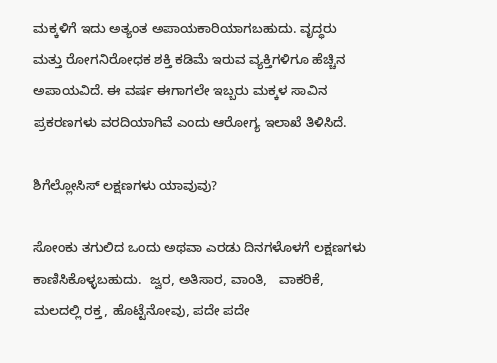ಮಕ್ಕಳಿಗೆ ಇದು ಅತ್ಯಂತ ಅಪಾಯಕಾರಿಯಾಗಬಹುದು. ವೃದ್ಧರು ಮತ್ತು ರೋಗನಿರೋಧಕ ಶಕ್ತಿ ಕಡಿಮೆ ಇರುವ ವ್ಯಕ್ತಿಗಳಿಗೂ ಹೆಚ್ಚಿನ ಅಪಾಯವಿದೆ. ಈ ವರ್ಷ ಈಗಾಗಲೇ ಇಬ್ಬರು ಮಕ್ಕಳ ಸಾವಿನ ಪ್ರಕರಣಗಳು ವರದಿಯಾಗಿವೆ ಎಂದು ಆರೋಗ್ಯ ಇಲಾಖೆ ತಿಳಿಸಿದೆ.

ಶಿಗೆಲ್ಲೋಸಿಸ್ ಲಕ್ಷಣಗಳು ಯಾವುವು?

ಸೋಂಕು ತಗುಲಿದ ಒಂದು ಅಥವಾ ಎರಡು ದಿನಗಳೊಳಗೆ ಲಕ್ಷಣಗಳು ಕಾಣಿಸಿಕೊಳ್ಳಬಹುದು.  ಜ್ವರ, ಅತಿಸಾರ, ವಾಂತಿ,   ವಾಕರಿಕೆ, ಮಲದಲ್ಲಿ ರಕ್ತ, ಹೊಟ್ಟೆನೋವು, ಪದೇ ಪದೇ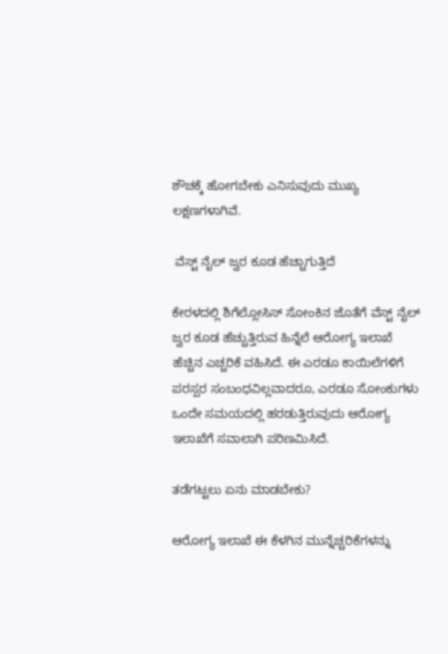ಶೌಚಕ್ಕೆ ಹೋಗಬೇಕು ಎನಿಸುವುದು ಮುಖ್ಯ ಲಕ್ಷಣಗಳಾಗಿವೆ.

 ವೆಸ್ಟ್ ನೈಲ್ ಜ್ವರ ಕೂಡ ಹೆಚ್ಚಾಗುತ್ತಿದೆ

ಕೇರಳದಲ್ಲಿ ಶಿಗೆಲ್ಲೋಸಿಸ್ ಸೋಂಕಿನ ಜೊತೆಗೆ ವೆಸ್ಟ್ ನೈಲ್ ಜ್ವರ ಕೂಡ ಹೆಚ್ಚುತ್ತಿರುವ ಹಿನ್ನೆಲೆ ಆರೋಗ್ಯ ಇಲಾಖೆ ಹೆಚ್ಚಿನ ಎಚ್ಚರಿಕೆ ವಹಿಸಿದೆ. ಈ ಎರಡೂ ಕಾಯಿಲೆಗಳಿಗೆ ಪರಸ್ಪರ ಸಂಬಂಧವಿಲ್ಲವಾದರೂ, ಎರಡೂ ಸೋಂಕುಗಳು ಒಂದೇ ಸಮಯದಲ್ಲಿ ಹರಡುತ್ತಿರುವುದು ಆರೋಗ್ಯ ಇಲಾಖೆಗೆ ಸವಾಲಾಗಿ ಪರಿಣಮಿಸಿದೆ.

ತಡೆಗಟ್ಟಲು ಏನು ಮಾಡಬೇಕು?

ಆರೋಗ್ಯ ಇಲಾಖೆ ಈ ಕೆಳಗಿನ ಮುನ್ನೆಚ್ಚರಿಕೆಗಳನ್ನು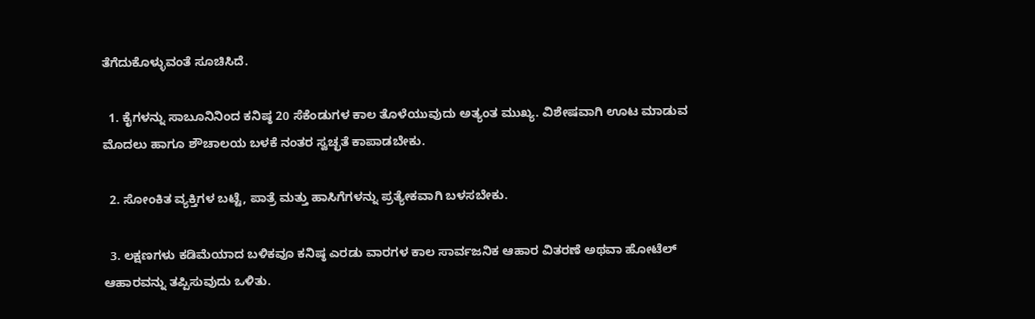ತೆಗೆದುಕೊಳ್ಳುವಂತೆ ಸೂಚಿಸಿದೆ.

  1. ಕೈಗಳನ್ನು ಸಾಬೂನಿನಿಂದ ಕನಿಷ್ಠ 20 ಸೆಕೆಂಡುಗಳ ಕಾಲ ತೊಳೆಯುವುದು ಅತ್ಯಂತ ಮುಖ್ಯ. ವಿಶೇಷವಾಗಿ ಊಟ ಮಾಡುವ ಮೊದಲು ಹಾಗೂ ಶೌಚಾಲಯ ಬಳಕೆ ನಂತರ ಸ್ವಚ್ಛತೆ ಕಾಪಾಡಬೇಕು.

  2. ಸೋಂಕಿತ ವ್ಯಕ್ತಿಗಳ ಬಟ್ಟೆ, ಪಾತ್ರೆ ಮತ್ತು ಹಾಸಿಗೆಗಳನ್ನು ಪ್ರತ್ಯೇಕವಾಗಿ ಬಳಸಬೇಕು.

  3. ಲಕ್ಷಣಗಳು ಕಡಿಮೆಯಾದ ಬಳಿಕವೂ ಕನಿಷ್ಠ ಎರಡು ವಾರಗಳ ಕಾಲ ಸಾರ್ವಜನಿಕ ಆಹಾರ ವಿತರಣೆ ಅಥವಾ ಹೋಟೆಲ್ ಆಹಾರವನ್ನು ತಪ್ಪಿಸುವುದು ಒಳಿತು.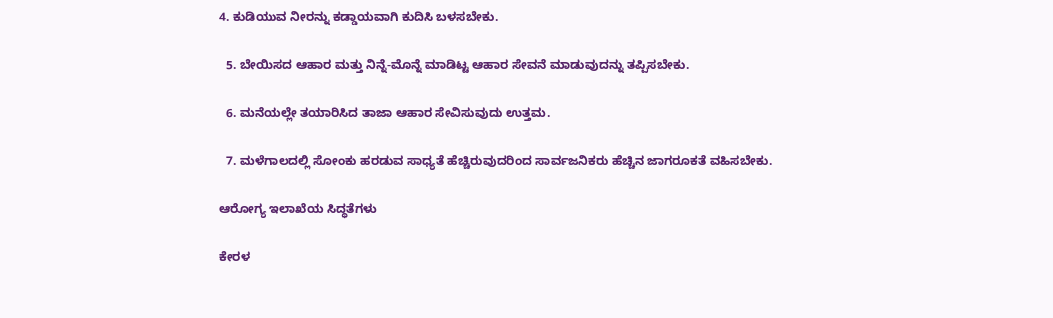4. ಕುಡಿಯುವ ನೀರನ್ನು ಕಡ್ಡಾಯವಾಗಿ ಕುದಿಸಿ ಬಳಸಬೇಕು.

  5. ಬೇಯಿಸದ ಆಹಾರ ಮತ್ತು ನಿನ್ನೆ-ಮೊನ್ನೆ ಮಾಡಿಟ್ಟ ಆಹಾರ ಸೇವನೆ ಮಾಡುವುದನ್ನು ತಪ್ಪಿಸಬೇಕು.

  6. ಮನೆಯಲ್ಲೇ ತಯಾರಿಸಿದ ತಾಜಾ ಆಹಾರ ಸೇವಿಸುವುದು ಉತ್ತಮ.

  7. ಮಳೆಗಾಲದಲ್ಲಿ ಸೋಂಕು ಹರಡುವ ಸಾಧ್ಯತೆ ಹೆಚ್ಚಿರುವುದರಿಂದ ಸಾರ್ವಜನಿಕರು ಹೆಚ್ಚಿನ ಜಾಗರೂಕತೆ ವಹಿಸಬೇಕು.

ಆರೋಗ್ಯ ಇಲಾಖೆಯ ಸಿದ್ಧತೆಗಳು

ಕೇರಳ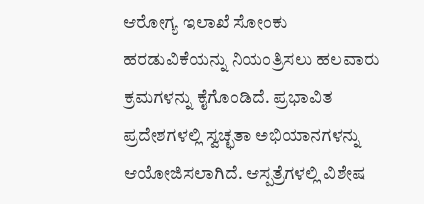ಆರೋಗ್ಯ ಇಲಾಖೆ ಸೋಂಕು ಹರಡುವಿಕೆಯನ್ನು ನಿಯಂತ್ರಿಸಲು ಹಲವಾರು ಕ್ರಮಗಳನ್ನು ಕೈಗೊಂಡಿದೆ. ಪ್ರಭಾವಿತ ಪ್ರದೇಶಗಳಲ್ಲಿ ಸ್ವಚ್ಛತಾ ಅಭಿಯಾನಗಳನ್ನು ಆಯೋಜಿಸಲಾಗಿದೆ. ಆಸ್ಪತ್ರೆಗಳಲ್ಲಿ ವಿಶೇಷ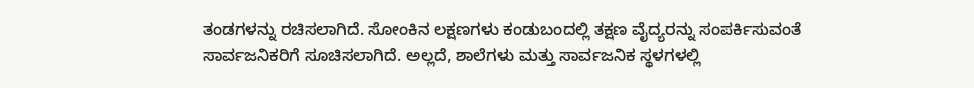ತಂಡಗಳನ್ನು ರಚಿಸಲಾಗಿದೆ. ಸೋಂಕಿನ ಲಕ್ಷಣಗಳು ಕಂಡುಬಂದಲ್ಲಿ ತಕ್ಷಣ ವೈದ್ಯರನ್ನು ಸಂಪರ್ಕಿಸುವಂತೆ ಸಾರ್ವಜನಿಕರಿಗೆ ಸೂಚಿಸಲಾಗಿದೆ. ಅಲ್ಲದೆ, ಶಾಲೆಗಳು ಮತ್ತು ಸಾರ್ವಜನಿಕ ಸ್ಥಳಗಳಲ್ಲಿ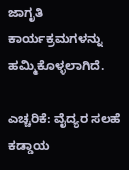ಜಾಗೃತಿ ಕಾರ್ಯಕ್ರಮಗಳನ್ನು ಹಮ್ಮಿಕೊಳ್ಳಲಾಗಿದೆ.

ಎಚ್ಚರಿಕೆ: ವೈದ್ಯರ ಸಲಹೆ ಕಡ್ಡಾಯ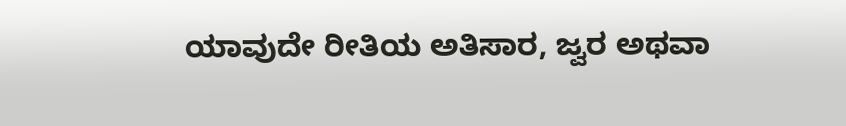ಯಾವುದೇ ರೀತಿಯ ಅತಿಸಾರ, ಜ್ವರ ಅಥವಾ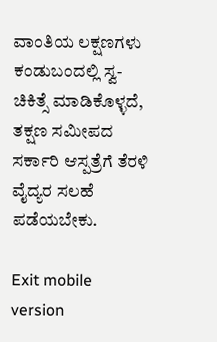ವಾಂತಿಯ ಲಕ್ಷಣಗಳು ಕಂಡುಬಂದಲ್ಲಿ ಸ್ವ-ಚಿಕಿತ್ಸೆ ಮಾಡಿಕೊಳ್ಳದೆ, ತಕ್ಷಣ ಸಮೀಪದ ಸರ್ಕಾರಿ ಆಸ್ಪತ್ರೆಗೆ ತೆರಳಿ ವೈದ್ಯರ ಸಲಹೆ ಪಡೆಯಬೇಕು.

Exit mobile version